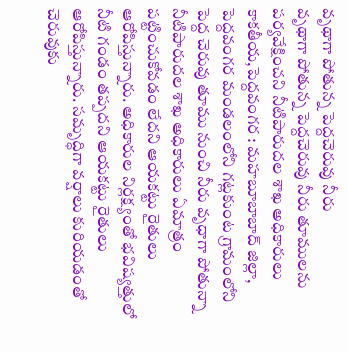వృథాగా పోతున్న పెద్దచెరువు నీరు
వృథాగా పోతున్న పెద్దచెరువు నీరు తూములను పర్యవేక్షించని నీటిపారుదల శాఖ అధికారులు కాకతీయ,పెద్దవంగర : మహబూబాబాద్ జిల్లా, పెద్దవంగర మండలంలోని గట్లకుంట గ్రామంలోని పెద్ద చెరువు తూము నుంచి నీరు వృధాగా పోతున్నా నీటిపారుదల శాఖ అధికారులు ఏమాత్రం పట్టించుకోవడం లేదని ఆయకట్టు రైతులు ఆరోపిస్తున్నారు. అధికారుల నిర్లక్ష్యంతో భవిష్యత్తులో నీటి గండం తప్పదని ఆయకట్టు రైతులు ఆరోపిస్తున్నారు. సమృద్ధిగా వర్షాలు కురియడంతో చెరువుకు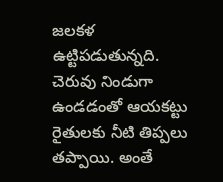జలకళ ఉట్టిపడుతున్నది. చెరువు నిండుగా ఉండడంతో ఆయకట్టు రైతులకు నీటి తిప్పలు తప్పాయి. అంతే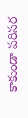కాకుండా పరిసర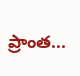ప్రాంత...